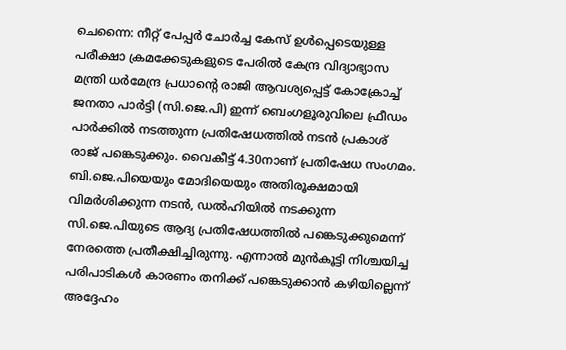ചെന്നൈ: നീറ്റ് പേപ്പർ ചോർച്ച കേസ് ഉൾപ്പെടെയുള്ള പരീക്ഷാ ക്രമക്കേടുകളുടെ പേരിൽ കേന്ദ്ര വിദ്യാഭ്യാസ മന്ത്രി ധർമേന്ദ്ര പ്രധാന്റെ രാജി ആവശ്യപ്പെട്ട് കോക്രോച്ച് ജനതാ പാർട്ടി (സി.ജെ.പി) ഇന്ന് ബെംഗളൂരുവിലെ ഫ്രീഡം പാർക്കിൽ നടത്തുന്ന പ്രതിഷേധത്തിൽ നടൻ പ്രകാശ് രാജ് പങ്കെടുക്കും. വൈകീട്ട് 4.30നാണ് പ്രതിഷേധ സംഗമം.
ബി.ജെ.പിയെയും മോദിയെയും അതിരൂക്ഷമായി വിമർശിക്കുന്ന നടൻ, ഡൽഹിയിൽ നടക്കുന്ന സി.ജെ.പിയുടെ ആദ്യ പ്രതിഷേധത്തിൽ പങ്കെടുക്കുമെന്ന് നേരത്തെ പ്രതീക്ഷിച്ചിരുന്നു. എന്നാൽ മുൻകൂട്ടി നിശ്ചയിച്ച പരിപാടികൾ കാരണം തനിക്ക് പങ്കെടുക്കാൻ കഴിയില്ലെന്ന് അദ്ദേഹം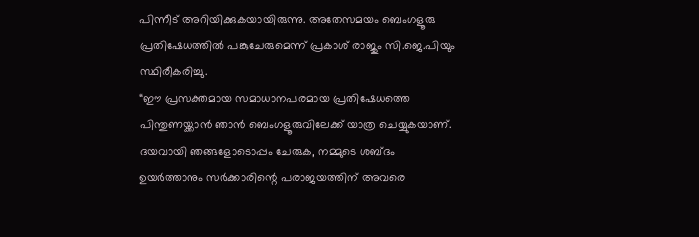പിന്നീട് അറിയിക്കുകയായിരുന്നു. അതേസമയം ബെംഗളൂരു പ്രതിഷേധത്തിൽ പങ്കുചേരുമെന്ന് പ്രകാശ് രാജും സി.ജെ.പിയും സ്ഥിരീകരിച്ചു.
“ഈ പ്രസക്തമായ സമാധാനപരമായ പ്രതിഷേധത്തെ പിന്തുണയ്ക്കാൻ ഞാൻ ബെംഗളൂരുവിലേക്ക് യാത്ര ചെയ്യുകയാണ്. ദയവായി ഞങ്ങളോടൊപ്പം ചേരുക, നമ്മുടെ ശബ്ദം ഉയർത്താനും സർക്കാരിന്റെ പരാജയത്തിന് അവരെ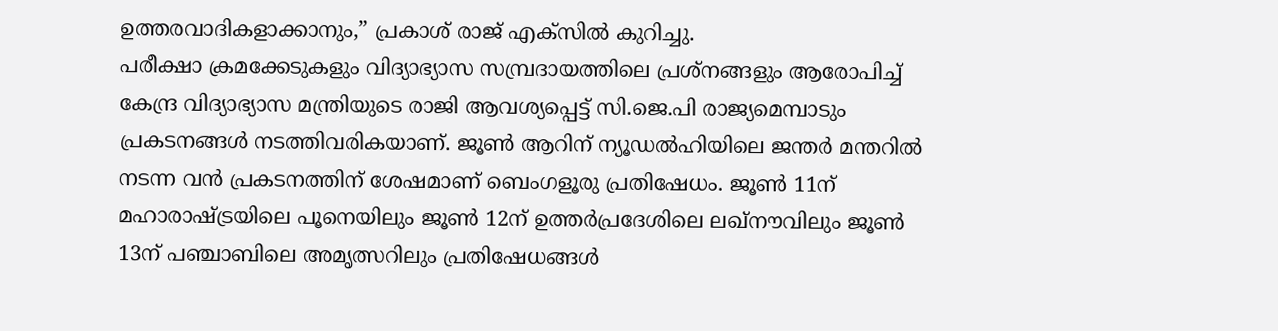ഉത്തരവാദികളാക്കാനും,” പ്രകാശ് രാജ് എക്സിൽ കുറിച്ചു.
പരീക്ഷാ ക്രമക്കേടുകളും വിദ്യാഭ്യാസ സമ്പ്രദായത്തിലെ പ്രശ്നങ്ങളും ആരോപിച്ച് കേന്ദ്ര വിദ്യാഭ്യാസ മന്ത്രിയുടെ രാജി ആവശ്യപ്പെട്ട് സി.ജെ.പി രാജ്യമെമ്പാടും പ്രകടനങ്ങൾ നടത്തിവരികയാണ്. ജൂൺ ആറിന് ന്യൂഡൽഹിയിലെ ജന്തർ മന്തറിൽ നടന്ന വൻ പ്രകടനത്തിന് ശേഷമാണ് ബെംഗളൂരു പ്രതിഷേധം. ജൂൺ 11ന് മഹാരാഷ്ട്രയിലെ പൂനെയിലും ജൂൺ 12ന് ഉത്തർപ്രദേശിലെ ലഖ്നൗവിലും ജൂൺ 13ന് പഞ്ചാബിലെ അമൃത്സറിലും പ്രതിഷേധങ്ങൾ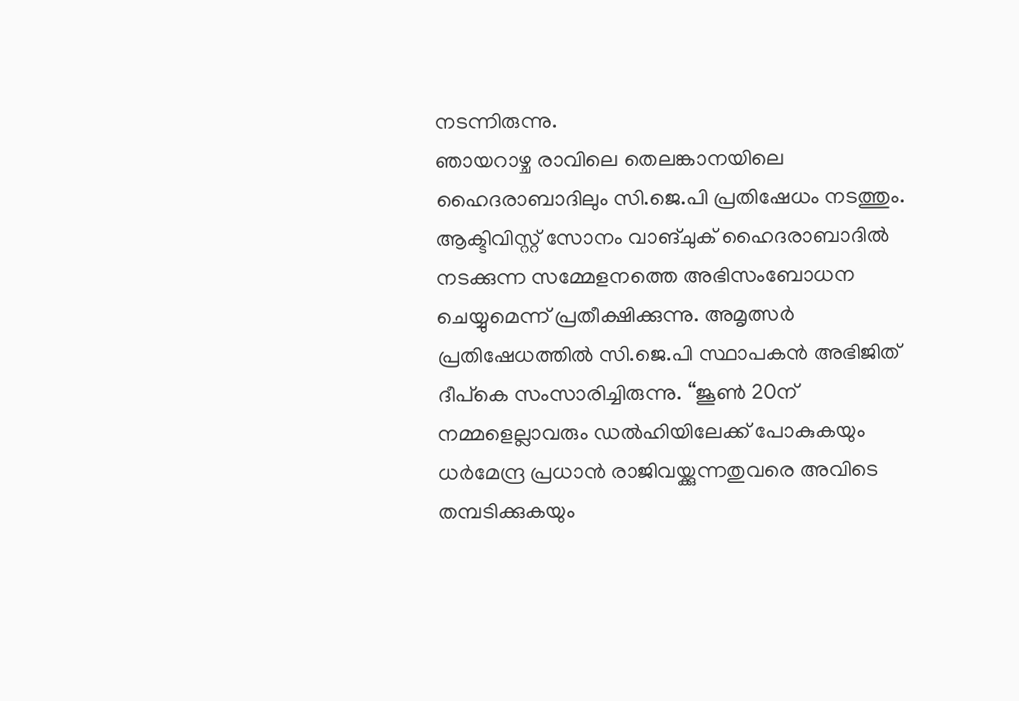നടന്നിരുന്നു.
ഞായറാഴ്ച രാവിലെ തെലങ്കാനയിലെ ഹൈദരാബാദിലും സി.ജെ.പി പ്രതിഷേധം നടത്തും. ആക്ടിവിസ്റ്റ് സോനം വാങ്ചുക് ഹൈദരാബാദിൽ നടക്കുന്ന സമ്മേളനത്തെ അഭിസംബോധന ചെയ്യുമെന്ന് പ്രതീക്ഷിക്കുന്നു. അമൃത്സർ പ്രതിഷേധത്തിൽ സി.ജെ.പി സ്ഥാപകൻ അഭിജിത് ദീപ്കെ സംസാരിച്ചിരുന്നു. “ജൂൺ 20ന് നമ്മളെല്ലാവരും ഡൽഹിയിലേക്ക് പോകുകയും ധർമേന്ദ്ര പ്രധാൻ രാജിവയ്ക്കുന്നതുവരെ അവിടെ തമ്പടിക്കുകയും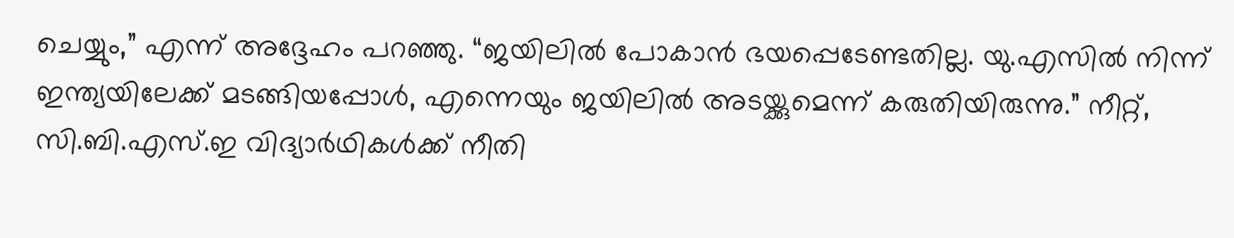ചെയ്യും,” എന്ന് അദ്ദേഹം പറഞ്ഞു. “ജയിലിൽ പോകാൻ ഭയപ്പെടേണ്ടതില്ല. യു.എസിൽ നിന്ന് ഇന്ത്യയിലേക്ക് മടങ്ങിയപ്പോൾ, എന്നെയും ജയിലിൽ അടയ്ക്കുമെന്ന് കരുതിയിരുന്നു.” നീറ്റ്, സി.ബി.എസ്.ഇ വിദ്യാർഥികൾക്ക് നീതി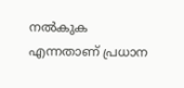നൽകുക എന്നതാണ് പ്രധാന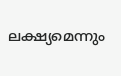ലക്ഷ്യമെന്നും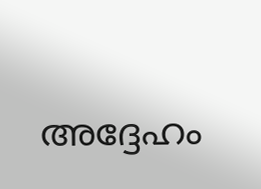അദ്ദേഹം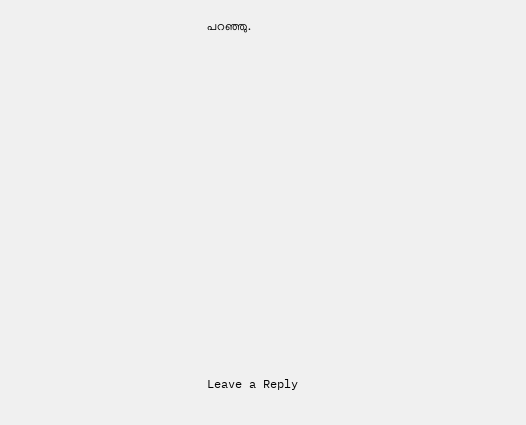പറഞ്ഞു.















Leave a Reply